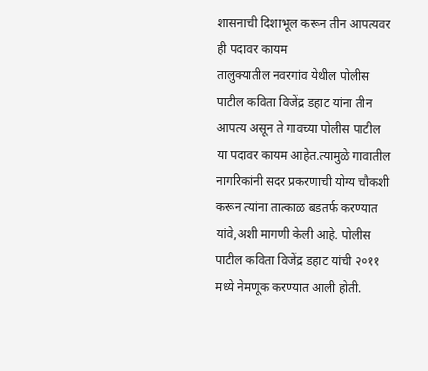शासनाची दिशाभूल करून तीन आपत्यवर ही पदावर कायम
तालुक्यातील नवरगांव येथील पोलीस पाटील कविता विजेंद्र डहाट यांना तीन आपत्य असून ते गावच्या पोलीस पाटील या पदावर कायम आहेत.त्यामुळे गावातील नागरिकांनी सदर प्रकरणाची योग्य चौकशी करून त्यांना तात्काळ बडतर्फ करण्यात यांवे,अशी मागणी केली आहे. पोलीस पाटील कविता विजेंद्र डहाट यांची २०११ मध्ये नेमणूक करण्यात आली होती.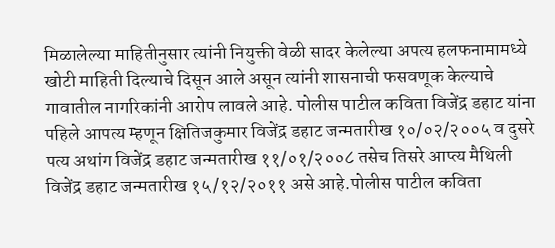मिळालेल्या माहितीनुसार त्यांनी नियुक्ती वेळी सादर केलेल्या अपत्य हलफनामामध्ये खोटी माहिती दिल्याचे दिसून आले असून त्यांनी शासनाची फसवणूक केल्याचे गावातील नागरिकांनी आरोप लावले आहे. पोलीस पाटील कविता विजेंद्र डहाट यांना पहिले आपत्य म्हणून क्षितिजकुमार विजेंद्र डहाट जन्मतारीख १०/०२/२००५ व दुसरे पत्य अथांग विजेंद्र डहाट जन्मतारीख ११/०१/२००८ तसेच तिसरे आप्त्य मैथिली विजेंद्र डहाट जन्मतारीख १५/१२/२०११ असे आहे.पोलीस पाटील कविता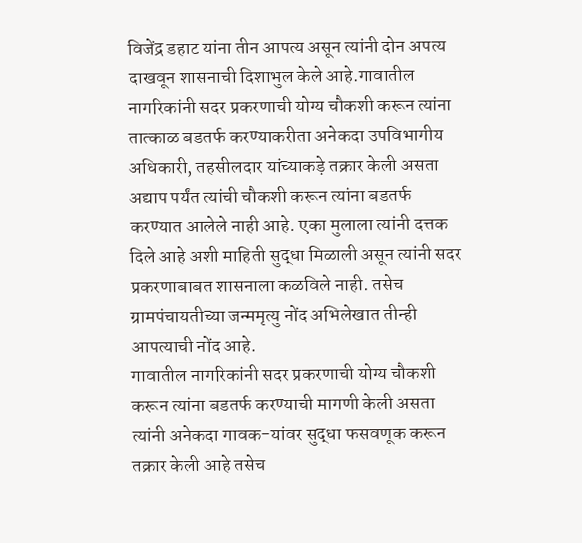विजेंद्र डहाट यांना तीन आपत्य असून त्यांनी दोन अपत्य दाखवून शासनाची दिशाभुल केले आहे.गावातील नागरिकांनी सदर प्रकरणाची योग्य चौकशी करून त्यांना तात्काळ बडतर्फ करण्याकरीता अनेकदा उपविभागीय अधिकारी, तहसीलदार यांच्याकड़े तक्रार केली असता अद्याप पर्यंत त्यांची चौकशी करून त्यांना बडतर्फ करण्यात आलेले नाही आहे. एका मुलाला त्यांनी दत्तक दिले आहे अशी माहिती सुद्धा मिळाली असून त्यांनी सदर प्रकरणाबाबत शासनाला कळविले नाही. तसेच ग्रामपंचायतीच्या जन्ममृत्यु नोंद अभिलेखात तीन्ही आपत्याची नोंद आहे.
गावातील नागरिकांनी सदर प्रकरणाची योग्य चौकशी करून त्यांना बडतर्फ करण्याची मागणी केली असता त्यांनी अनेकदा गावक-यांवर सुद्धा फसवणूक करून तक्रार केली आहे तसेच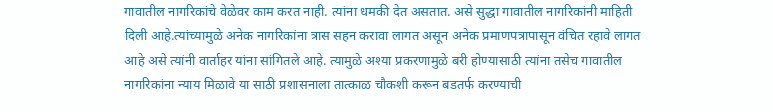गावातील नागरिकांचे वेळेवर काम करत नाही. त्यांना धमकी देत असतात. असे सुद्धा गावातील नागरिकांनी माहिती दिली आहे.त्यांच्यामुळे अनेक नागरिकांना त्रास सहन करावा लागत असून अनेक प्रमाणपत्रापासून वंचित रहावे लागत आहे असे त्यांनी वार्ताहर यांना सांगितले आहे. त्यामुळे अश्या प्रकरणामुळे बरी होण्यासाठी त्यांना तसेच गावातील नागरिकांना न्याय मिळावे या साठी प्रशासनाला तात्काळ चौकशी करून बडतर्फ करण्याची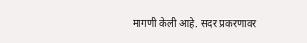मागणी केली आहे. सदर प्रकरणावर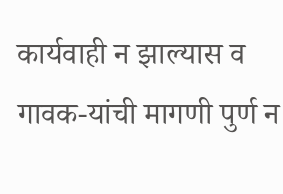कार्यवाही न झाल्यास व गावक-यांची मागणी पुर्ण न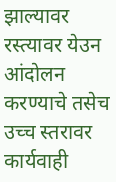झाल्यावर रस्त्यावर येउन आंदोलन करण्याचे तसेच उच्च स्तरावर कार्यवाही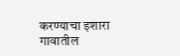करण्याचा इशारा गावातील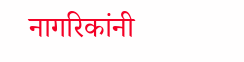नागरिकांनी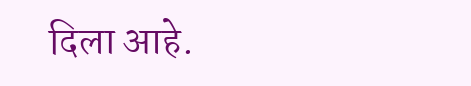दिला आहे.